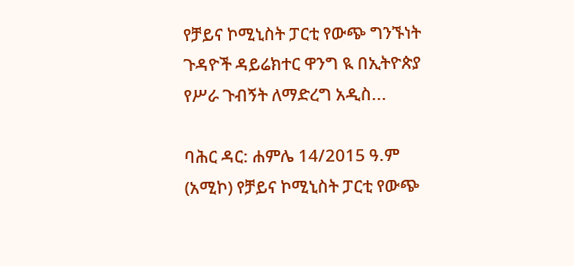የቻይና ኮሚኒስት ፓርቲ የውጭ ግንኙነት ጉዳዮች ዳይሬክተር ዋንግ ዪ በኢትዮጵያ የሥራ ጉብኝት ለማድረግ አዲስ...

ባሕር ዳር: ሐምሌ 14/2015 ዓ.ም (አሚኮ) የቻይና ኮሚኒስት ፓርቲ የውጭ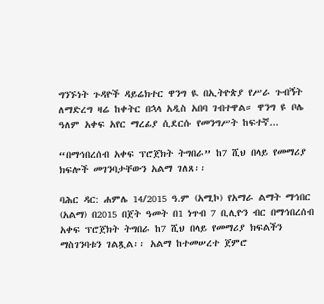ግንኙነት ጉዳዮች ዳይሬክተር ዋንግ ዪ በኢትዮጵያ የሥራ ጉብኝት ለማድረግ ዛሬ ከቀትር በኋላ አዲስ አበባ ገብተዋል። ዋንግ ዩ ቦሌ ዓለም አቀፍ አየር ማረፊያ ሲደርሱ የመንግሥት ከፍተኛ...

“በማኅበረሰብ አቀፍ ፕሮጀክት ትግበራ” ከ7 ሺህ በላይ የመማሪያ ክፍሎች መገንባታቸውን አልማ ገለጸ፡፡

ባሕር ዳር: ሐምሌ 14/2015 ዓ.ም (አሚኮ) የአማራ ልማት ማኅበር (አልማ) በ2015 በጀት ዓመት በ1 ነጥብ 7 ቢሊዮን ብር በማኅበረሰብ አቀፍ ፕሮጀክት ትግበራ ከ7 ሺህ በላይ የመማሪያ ክፍልችን ማስገንባቱን ገልጿል፡፡ አልማ ከተመሠረተ ጀምሮ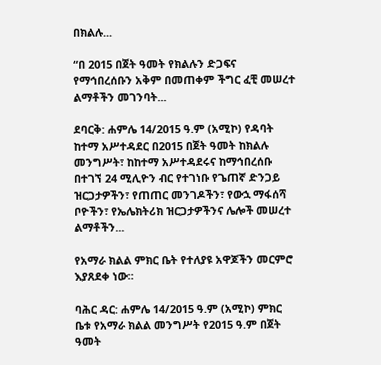በክልሉ...

“በ 2015 በጀት ዓመት የክልሉን ድጋፍና የማኅበረሰቡን አቅም በመጠቀም ችግር ፈቺ መሠረተ ልማቶችን መገንባት...

ደባርቅ: ሐምሌ 14/2015 ዓ.ም (አሚኮ) የዳባት ከተማ አሥተዳደር በ2015 በጀት ዓመት ከክልሉ መንግሥት፣ ከከተማ አሥተዳደሩና ከማኅበረሰቡ በተገኘ 24 ሚሊዮን ብር የተገነቡ የጌጠኛ ድንጋይ ዝርጋታዎችን፣ የጠጠር መንገዶችን፣ የውኋ ማፋሰሻ ቦዮችን፣ የኤሌክትሪክ ዝርጋታዎችንና ሌሎች መሠረተ ልማቶችን...

የአማራ ክልል ምክር ቤት የተለያዩ አዋጆችን መርምሮ እያጸደቀ ነው።

ባሕር ዳር: ሐምሌ 14/2015 ዓ.ም (አሚኮ) ምክር ቤቱ የአማራ ክልል መንግሥት የ2015 ዓ.ም በጀት ዓመት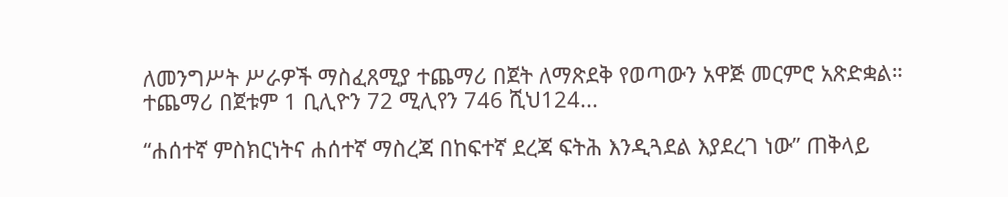ለመንግሥት ሥራዎች ማስፈጸሚያ ተጨማሪ በጀት ለማጽደቅ የወጣውን አዋጅ መርምሮ አጽድቋል። ተጨማሪ በጀቱም 1 ቢሊዮን 72 ሚሊየን 746 ሺህ124...

“ሐሰተኛ ምስክርነትና ሐሰተኛ ማስረጃ በከፍተኛ ደረጃ ፍትሕ እንዲጓደል እያደረገ ነው” ጠቅላይ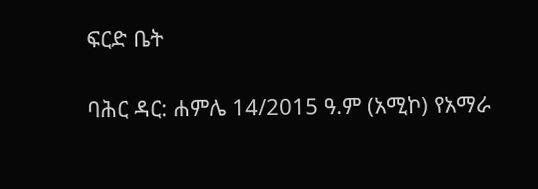ፍርድ ቤት

ባሕር ዳር: ሐምሌ 14/2015 ዓ.ም (አሚኮ) የአማራ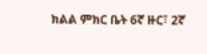ክልል ምክር ቤት 6ኛ ዙር፣ 2ኛ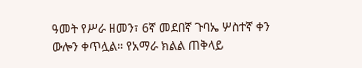ዓመት የሥራ ዘመን፣ 6ኛ መደበኛ ጉባኤ ሦስተኛ ቀን ውሎን ቀጥሏል። የአማራ ክልል ጠቅላይ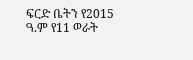ፍርድ ቤትን የ2015 ዓ.ም የ11 ወራት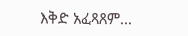እቅድ አፈጻጸም...